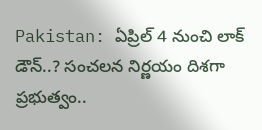Pakistan: ఏప్రిల్ 4 నుంచి లాక్ డౌన్..? సంచలన నిర్ణయం దిశగా ప్రభుత్వం..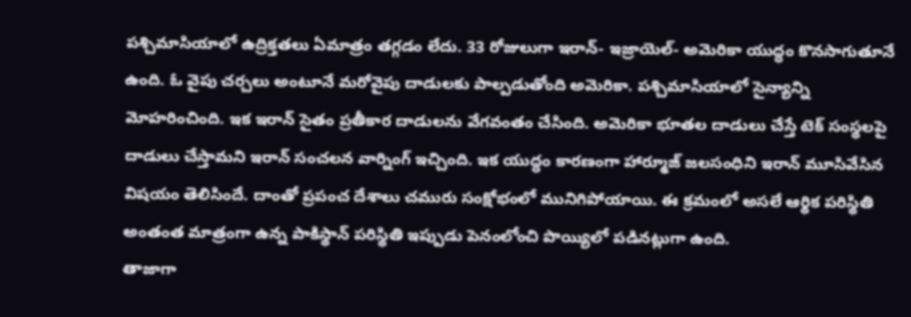పశ్చిమాసియాలో ఉద్రిక్తతలు ఏమాత్రం తగ్గడం లేదు. 33 రోజులుగా ఇరాన్- ఇజ్రాయెల్- అమెరికా యుద్ధం కొనసాగుతూనే ఉంది. ఓ వైపు చర్చలు అంటూనే మరోవైపు దాడులకు పాల్పడుతోంది అమెరికా. పశ్చిమాసియాలో సైన్యాన్ని మోహరించింది. ఇక ఇరాన్ సైతం ప్రతీకార దాడులను వేగవంతం చేసింది. అమెరికా భూతల దాడులు చేస్తే టెక్ సంస్థలపై దాడులు చేస్తామని ఇరాన్ సంచలన వార్నింగ్ ఇచ్చింది. ఇక యుద్ధం కారణంగా హార్మూజ్ జలసంధిని ఇరాన్ మూసివేసిన విషయం తెలిసిందే. దాంతో ప్రపంచ దేశాలు చమురు సంక్షోభంలో మునిగిపోయాయి. ఈ క్రమంలో అసలే ఆర్థిక పరిస్థితి అంతంత మాత్రంగా ఉన్న పాకిస్థాన్ పరిస్థితి ఇప్పుడు పెనంలోంచి పొయ్యిలో పడినట్లుగా ఉంది.
తాజాగా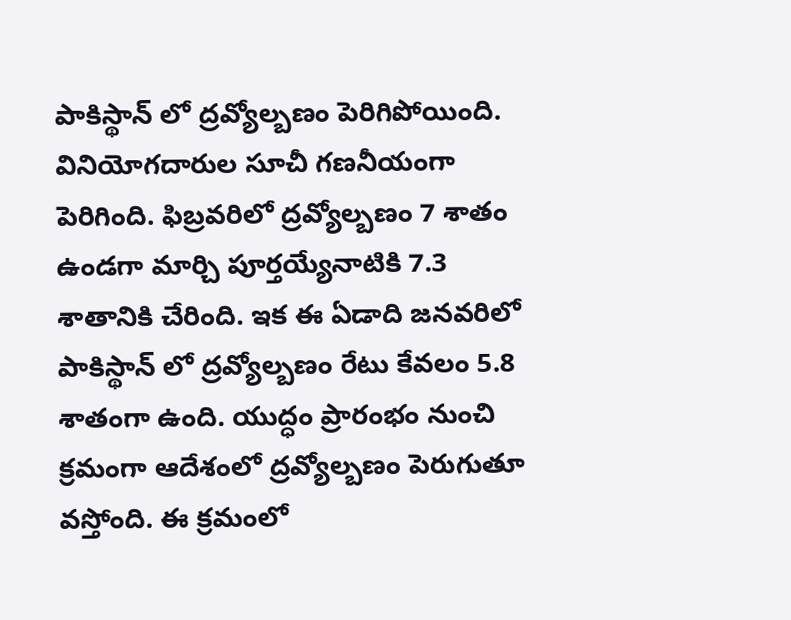పాకిస్థాన్ లో ద్రవ్యోల్బణం పెరిగిపోయింది. వినియోగదారుల సూచీ గణనీయంగా పెరిగింది. ఫిబ్రవరిలో ద్రవ్యోల్బణం 7 శాతం ఉండగా మార్చి పూర్తయ్యేనాటికి 7.3 శాతానికి చేరింది. ఇక ఈ ఏడాది జనవరిలో పాకిస్థాన్ లో ద్రవ్యోల్బణం రేటు కేవలం 5.8 శాతంగా ఉంది. యుద్ధం ప్రారంభం నుంచి క్రమంగా ఆదేశంలో ద్రవ్యోల్బణం పెరుగుతూ వస్తోంది. ఈ క్రమంలో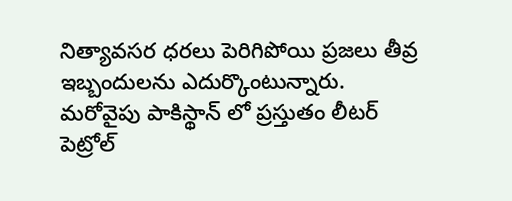నిత్యావసర ధరలు పెరిగిపోయి ప్రజలు తీవ్ర ఇబ్బందులను ఎదుర్కొంటున్నారు.
మరోవైపు పాకిస్థాన్ లో ప్రస్తుతం లీటర్ పెట్రోల్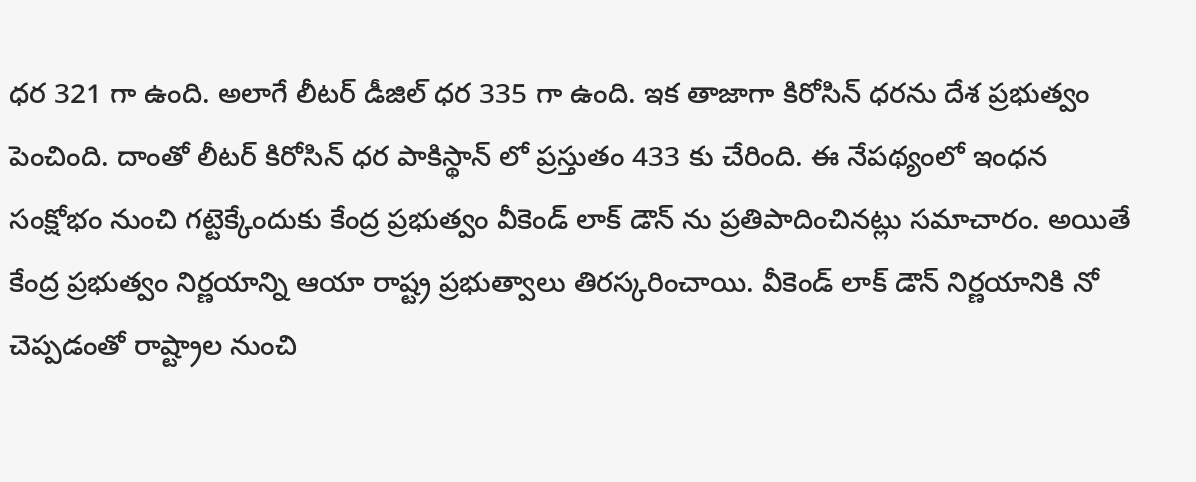ధర 321 గా ఉంది. అలాగే లీటర్ డీజిల్ ధర 335 గా ఉంది. ఇక తాజాగా కిరోసిన్ ధరను దేశ ప్రభుత్వం పెంచింది. దాంతో లీటర్ కిరోసిన్ ధర పాకిస్థాన్ లో ప్రస్తుతం 433 కు చేరింది. ఈ నేపథ్యంలో ఇంధన సంక్షోభం నుంచి గట్టెక్కేందుకు కేంద్ర ప్రభుత్వం వీకెండ్ లాక్ డౌన్ ను ప్రతిపాదించినట్లు సమాచారం. అయితే కేంద్ర ప్రభుత్వం నిర్ణయాన్ని ఆయా రాష్ట్ర ప్రభుత్వాలు తిరస్కరించాయి. వీకెండ్ లాక్ డౌన్ నిర్ణయానికి నో చెప్పడంతో రాష్ట్రాల నుంచి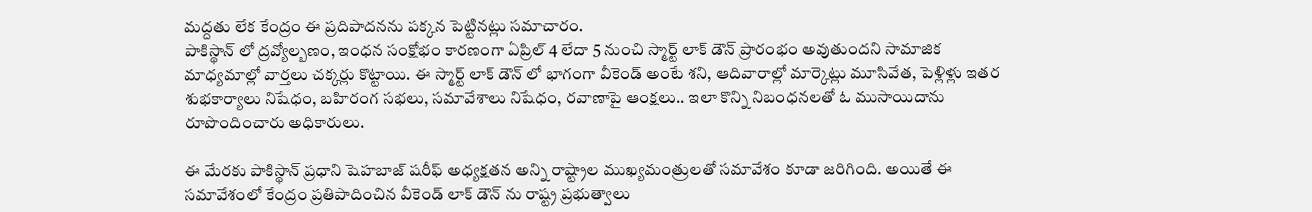మద్దతు లేక కేంద్రం ఈ ప్రదిపాదనను పక్కన పెట్టినట్లు సమాచారం.
పాకిస్థాన్ లో ద్రవ్యోల్బణం, ఇంధన సంక్షోభం కారణంగా ఏప్రిల్ 4 లేదా 5 నుంచి స్మార్ట్ లాక్ డౌన్ ప్రారంభం అవుతుందని సామాజిక మాధ్యమాల్లో వార్తలు చక్కర్లు కొట్టాయి. ఈ స్మార్ట్ లాక్ డౌన్ లో భాగంగా వీకెండ్ అంటే శని, ఆదివారాల్లో మార్కెట్లు మూసివేత, పెళ్లిళ్లు ఇతర శుభకార్యాలు నిషేధం, బహిరంగ సభలు, సమావేశాలు నిషేధం, రవాణాపై ఆంక్షలు.. ఇలా కొన్ని నిబంధనలతో ఓ ముసాయిదాను రూపొందించారు అధికారులు.

ఈ మేరకు పాకిస్థాన్ ప్రధాని షెహబాజ్ షరీఫ్ అధ్యక్షతన అన్ని రాష్ట్రాల ముఖ్యమంత్రులతో సమావేశం కూడా జరిగింది. అయితే ఈ సమావేశంలో కేంద్రం ప్రతిపాదించిన వీకెండ్ లాక్ డౌన్ ను రాష్ట్ర ప్రభుత్వాలు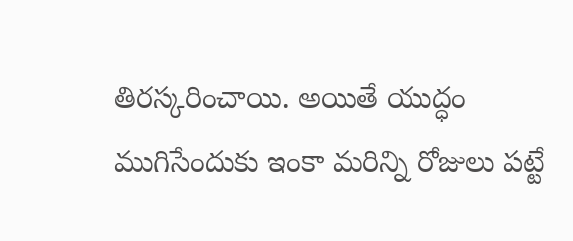తిరస్కరించాయి. అయితే యుద్ధం ముగిసేందుకు ఇంకా మరిన్ని రోజులు పట్టే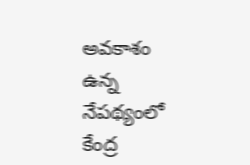అవకాశం ఉన్న నేపథ్యంలో కేంద్ర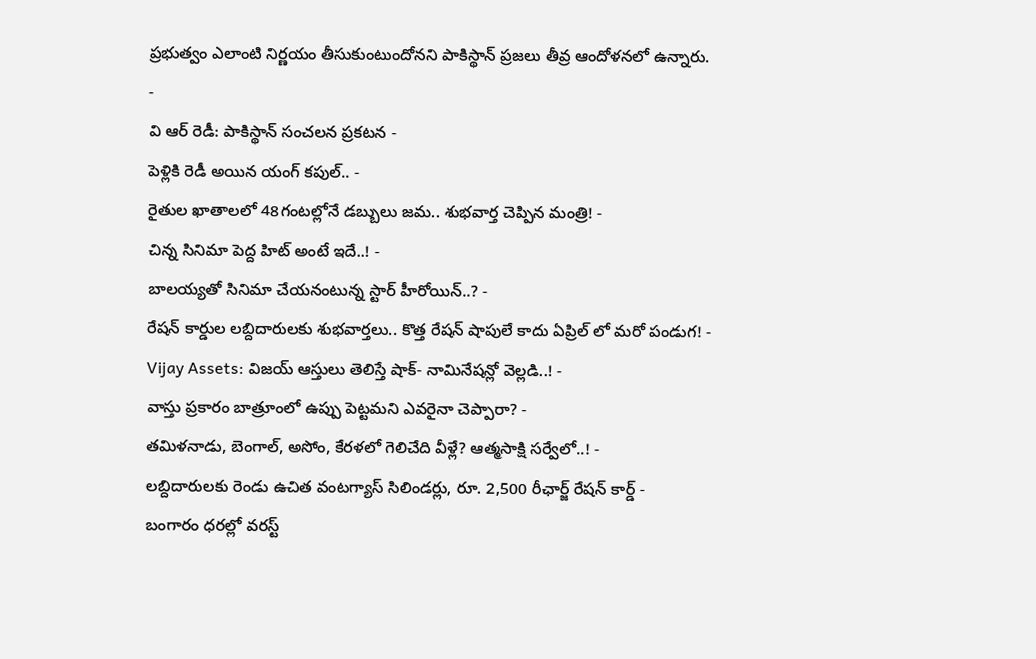ప్రభుత్వం ఎలాంటి నిర్ణయం తీసుకుంటుందోనని పాకిస్థాన్ ప్రజలు తీవ్ర ఆందోళనలో ఉన్నారు.
-
వి ఆర్ రెడీ: పాకిస్థాన్ సంచలన ప్రకటన -
పెళ్లికి రెడీ అయిన యంగ్ కపుల్.. -
రైతుల ఖాతాలలో 48గంటల్లోనే డబ్బులు జమ.. శుభవార్త చెప్పిన మంత్రి! -
చిన్న సినిమా పెద్ద హిట్ అంటే ఇదే..! -
బాలయ్యతో సినిమా చేయనంటున్న స్టార్ హీరోయిన్..? -
రేషన్ కార్డుల లబ్దిదారులకు శుభవార్తలు.. కొత్త రేషన్ షాపులే కాదు ఏప్రిల్ లో మరో పండుగ! -
Vijay Assets: విజయ్ ఆస్తులు తెలిస్తే షాక్- నామినేషన్లో వెల్లడి..! -
వాస్తు ప్రకారం బాత్రూంలో ఉప్పు పెట్టమని ఎవరైనా చెప్పారా? -
తమిళనాడు, బెంగాల్, అసోం, కేరళలో గెలిచేది వీళ్లే? ఆత్మసాక్షి సర్వేలో..! -
లబ్దిదారులకు రెండు ఉచిత వంటగ్యాస్ సిలిండర్లు, రూ. 2,500 రీఛార్జ్ రేషన్ కార్డ్ -
బంగారం ధరల్లో వరస్ట్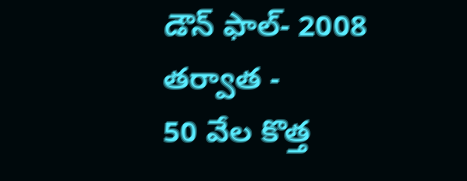డౌన్ ఫాల్- 2008 తర్వాత -
50 వేల కొత్త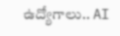ఉద్యోగాలు.. AI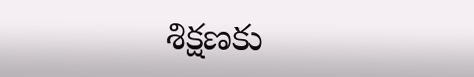శిక్షణకు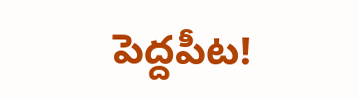పెద్దపీట!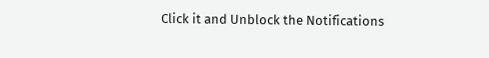Click it and Unblock the Notifications